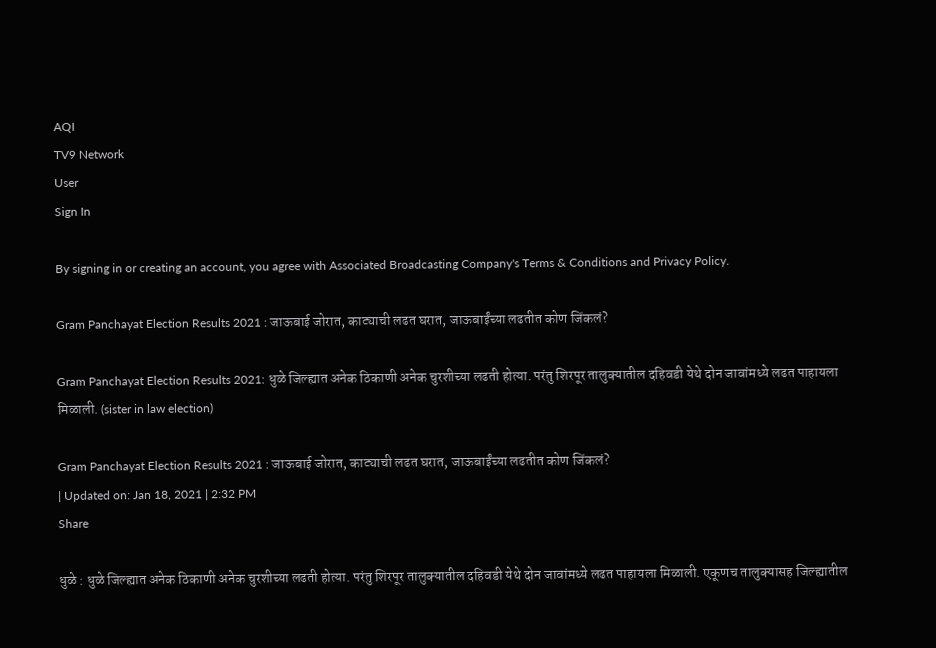AQI
TV9 Network
User
Sign In

By signing in or creating an account, you agree with Associated Broadcasting Company's Terms & Conditions and Privacy Policy.

Gram Panchayat Election Results 2021 : जाऊबाई जोरात, काट्याची लढत घरात, जाऊबाईंच्या लढतीत कोण जिंकलं?

Gram Panchayat Election Results 2021: धुळे जिल्ह्यात अनेक ठिकाणी अनेक चुरशीच्या लढती होत्या. परंतु शिरपूर तालुक्यातील दहिवडी येथे दोन जावांमध्ये लढत पाहायला मिळाली. (sister in law election)

Gram Panchayat Election Results 2021 : जाऊबाई जोरात, काट्याची लढत घरात, जाऊबाईंच्या लढतीत कोण जिंकलं?
| Updated on: Jan 18, 2021 | 2:32 PM
Share

धुळे : धुळे जिल्ह्यात अनेक ठिकाणी अनेक चुरशीच्या लढती होत्या. परंतु शिरपूर तालुक्यातील दहिवडी येथे दोन जावांमध्ये लढत पाहायला मिळाली. एकूणच तालुक्यासह जिल्ह्यातील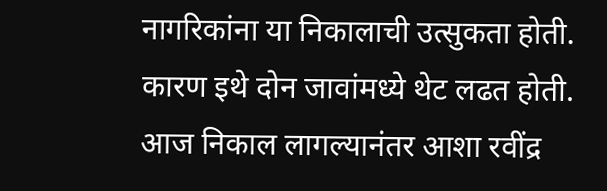नागरिकांना या निकालाची उत्सुकता होती. कारण इथे दोन जावांमध्ये थेट लढत होती. आज निकाल लागल्यानंतर आशा रवींद्र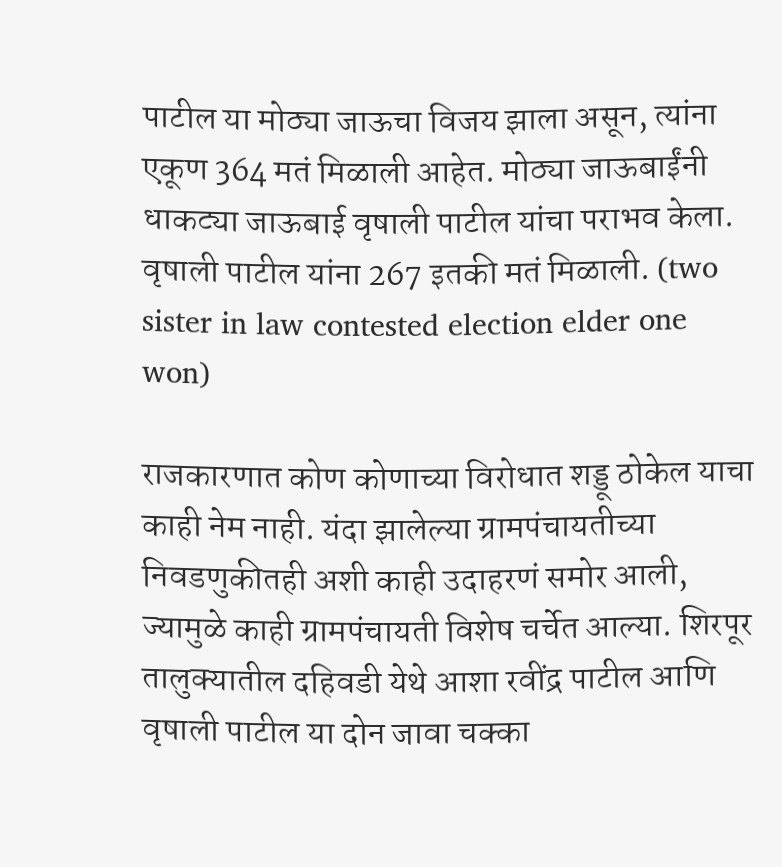पाटील या मोठ्या जाऊचा विजय झाला असून, त्यांना एकूण 364 मतं मिळाली आहेत. मोठ्या जाऊबाईंनी धाकट्या जाऊबाई वृषाली पाटील यांचा पराभव केला. वृषाली पाटील यांना 267 इतकी मतं मिळाली. (two sister in law contested election elder one won)

राजकारणात कोण कोणाच्या विरोधात शड्डू ठोकेल याचा काही नेम नाही. यंदा झालेल्या ग्रामपंचायतीच्या निवडणुकीतही अशी काही उदाहरणं समोर आली, ज्यामुळे काही ग्रामपंचायती विशेष चर्चेत आल्या. शिरपूर तालुक्यातील दहिवडी येथे आशा रवींद्र पाटील आणि वृषाली पाटील या दोन जावा चक्का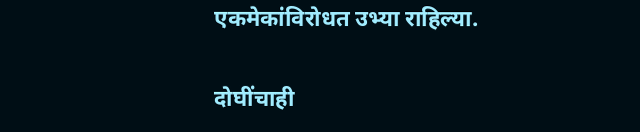एकमेकांविरोधत उभ्या राहिल्या.

दोघींचाही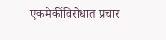एकमेकींविरोधात प्रचार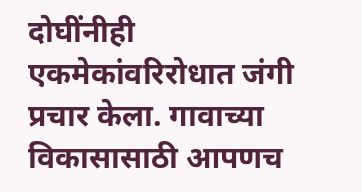दोघींनीही एकमेकांवरिरोधात जंगी प्रचार केला. गावाच्या विकासासाठी आपणच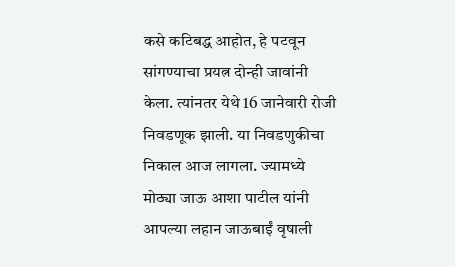कसे कटिबद्ध आहोत, हे पटवून सांगण्याचा प्रयत्न दोन्ही जावांनी केला. त्यांनतर येथे 16 जानेवारी रोजी निवडणूक झाली. या निवडणुकीचा निकाल आज लागला. ज्यामध्ये मोठ्या जाऊ आशा पाटील यांनी आपल्या लहान जाऊबाईं वृषाली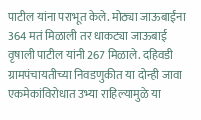पाटील यांना पराभूत केले. मोठ्या जाऊबाईंना 364 मतं मिळाली तर धाकट्या जाऊबाई वृषाली पाटील यांनी 267 मिळाले. दहिवडी ग्रामपंचायतीच्या निवडणुकीत या दोन्ही जावा एकमेकांविरोधात उभ्या राहिल्यामुळे या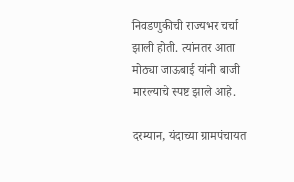निवडणुकीची राज्यभर चर्चा झाली होती. त्यांनतर आता मोठ्या जाऊबाई यांनी बाजी मारल्याचे स्पष्ट झाले आहे.

दरम्यान, यंदाच्या ग्रामपंचायत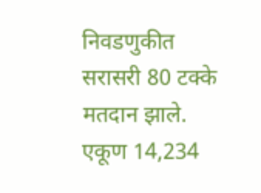निवडणुकीत सरासरी 80 टक्के मतदान झाले. एकूण 14,234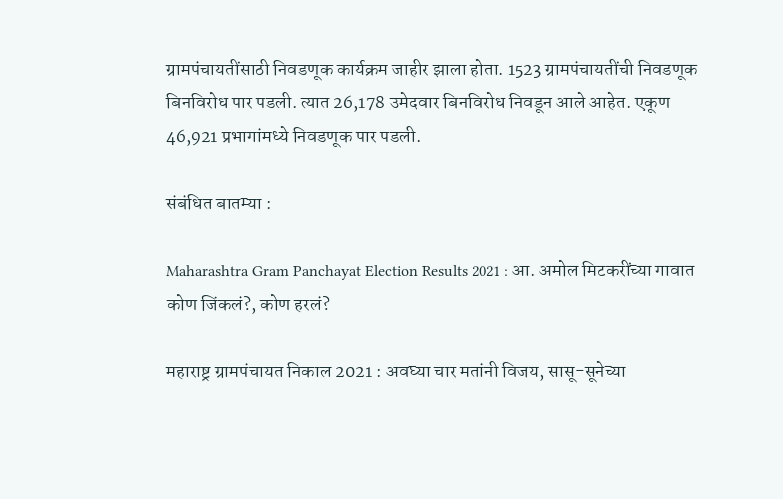ग्रामपंचायतींसाठी निवडणूक कार्यक्रम जाहीर झाला होता. 1523 ग्रामपंचायतींची निवडणूक बिनविरोध पार पडली. त्यात 26,178 उमेदवार बिनविरोध निवडून आले आहेत. एकूण 46,921 प्रभागांमध्ये निवडणूक पार पडली.

संबंधित बातम्या :

Maharashtra Gram Panchayat Election Results 2021 : आ. अमोल मिटकरींच्या गावात कोण जिंकलं?, कोण हरलं?

महाराष्ट्र ग्रामपंचायत निकाल 2021 : अवघ्या चार मतांनी विजय, सासू-सूनेच्या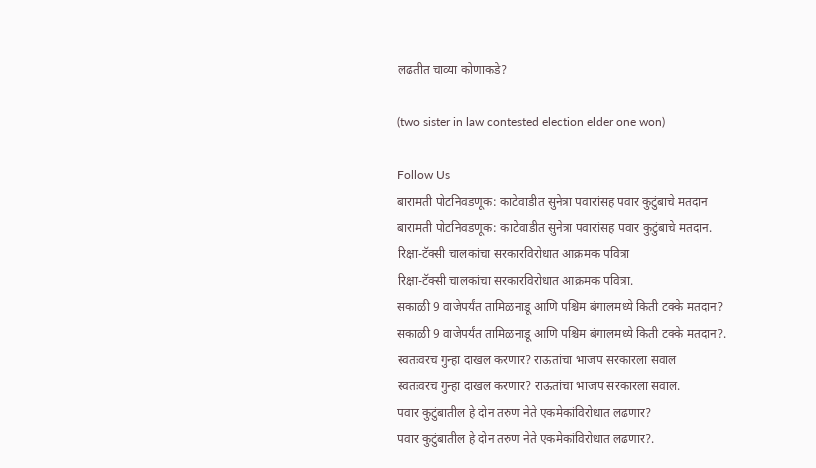लढतीत चाव्या कोणाकडे?

(two sister in law contested election elder one won)

Follow Us
बारामती पोटनिवडणूक: काटेवाडीत सुनेत्रा पवारांसह पवार कुटुंबाचे मतदान
बारामती पोटनिवडणूक: काटेवाडीत सुनेत्रा पवारांसह पवार कुटुंबाचे मतदान.
रिक्षा-टॅक्सी चालकांचा सरकारविरोधात आक्रमक पवित्रा
रिक्षा-टॅक्सी चालकांचा सरकारविरोधात आक्रमक पवित्रा.
सकाळी 9 वाजेपर्यंत तामिळनाडू आणि पश्चिम बंगालमध्ये किती टक्के मतदान?
सकाळी 9 वाजेपर्यंत तामिळनाडू आणि पश्चिम बंगालमध्ये किती टक्के मतदान?.
स्वतःवरच गुन्हा दाखल करणार? राऊतांचा भाजप सरकारला सवाल
स्वतःवरच गुन्हा दाखल करणार? राऊतांचा भाजप सरकारला सवाल.
पवार कुटुंबातील हे दोन तरुण नेते एकमेकांविरोधात लढणार?
पवार कुटुंबातील हे दोन तरुण नेते एकमेकांविरोधात लढणार?.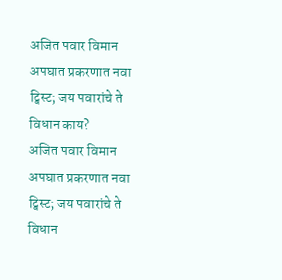अजित पवार विमान अपघात प्रकरणात नवा ट्विस्ट; जय पवारांचे ते विधान काय?
अजित पवार विमान अपघात प्रकरणात नवा ट्विस्ट; जय पवारांचे ते विधान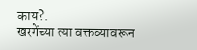काय?.
खरगेंच्या त्या वक्तव्यावरून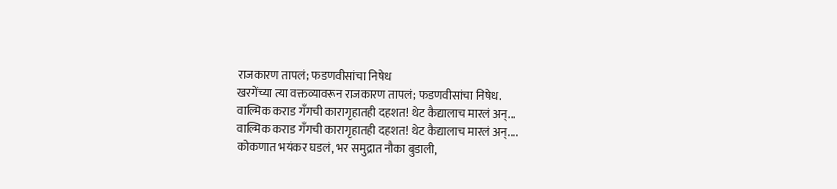राजकारण तापलं; फडणवीसांचा निषेध
खरगेंच्या त्या वक्तव्यावरून राजकारण तापलं; फडणवीसांचा निषेध.
वाल्मिक कराड गँगची कारागृहातही दहशत! थेट कैद्यालाच मारलं अन्...
वाल्मिक कराड गँगची कारागृहातही दहशत! थेट कैद्यालाच मारलं अन्....
कोकणात भयंकर घडलं, भर समुद्रात नौका बुडाली,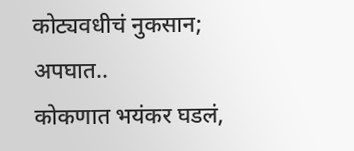कोट्यवधीचं नुकसान; अपघात..
कोकणात भयंकर घडलं,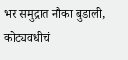भर समुद्रात नौका बुडाली, कोट्यवधीचं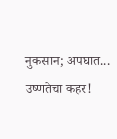नुकसान; अपघात...
उष्णतेचा कहर!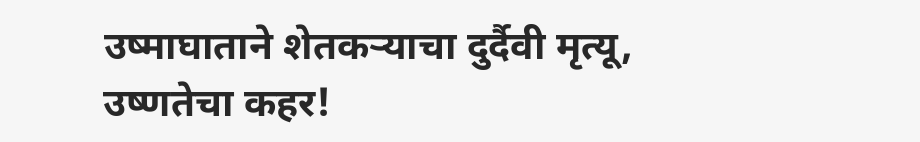उष्माघाताने शेतकऱ्याचा दुर्दैवी मृत्यू,
उष्णतेचा कहर!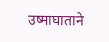उष्माघाताने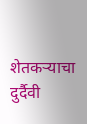शेतकऱ्याचा दुर्दैवी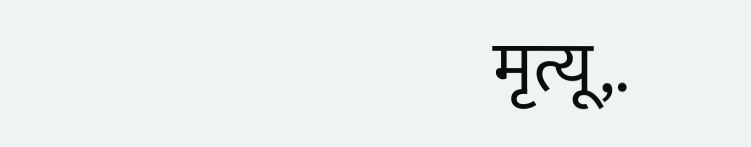मृत्यू,.